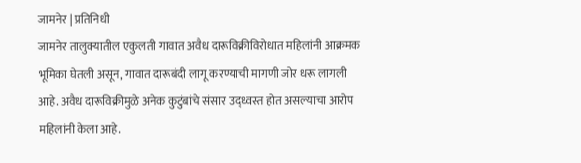जामनेर | प्रतिनिधी
जामनेर तालुक्यातील एकुलती गावात अवैध दारूविक्रीविरोधात महिलांनी आक्रमक भूमिका घेतली असून, गावात दारूबंदी लागू करण्याची मागणी जोर धरू लागली आहे. अवैध दारूविक्रीमुळे अनेक कुटुंबांचे संसार उद्ध्वस्त होत असल्याचा आरोप महिलांनी केला आहे.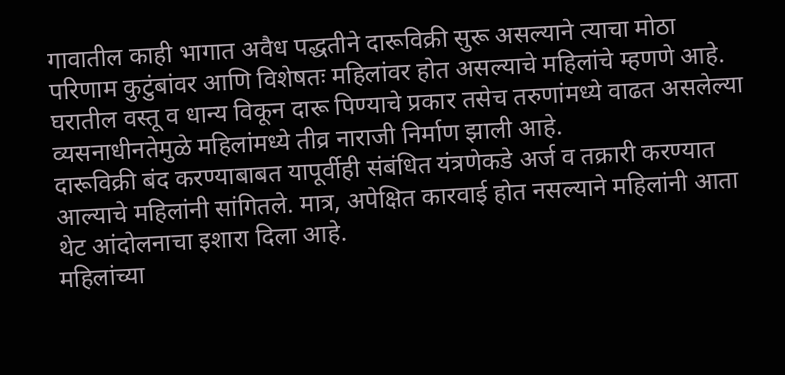गावातील काही भागात अवैध पद्धतीने दारूविक्री सुरू असल्याने त्याचा मोठा परिणाम कुटुंबांवर आणि विशेषतः महिलांवर होत असल्याचे महिलांचे म्हणणे आहे. घरातील वस्तू व धान्य विकून दारू पिण्याचे प्रकार तसेच तरुणांमध्ये वाढत असलेल्या व्यसनाधीनतेमुळे महिलांमध्ये तीव्र नाराजी निर्माण झाली आहे.
दारूविक्री बंद करण्याबाबत यापूर्वीही संबंधित यंत्रणेकडे अर्ज व तक्रारी करण्यात आल्याचे महिलांनी सांगितले. मात्र, अपेक्षित कारवाई होत नसल्याने महिलांनी आता थेट आंदोलनाचा इशारा दिला आहे.
महिलांच्या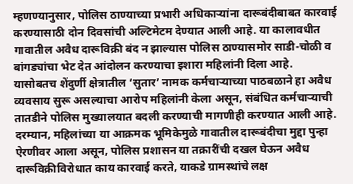म्हणण्यानुसार, पोलिस ठाण्याच्या प्रभारी अधिकाऱ्यांना दारूबंदीबाबत कारवाई करण्यासाठी दोन दिवसांची अल्टिमेटम देण्यात आली आहे. या कालावधीत गावातील अवैध दारूविक्री बंद न झाल्यास पोलिस ठाण्यासमोर साडी-चोळी व बांगड्यांचा भेट देत आंदोलन करण्याचा इशारा महिलांनी दिला आहे.
यासोबतच शेंदुर्णी क्षेत्रातील ‘सुतार’ नामक कर्मचाऱ्याच्या पाठबळाने हा अवैध व्यवसाय सुरू असल्याचा आरोप महिलांनी केला असून, संबंधित कर्मचाऱ्याची तातडीने पोलिस मुख्यालयात बदली करण्याची मागणीही करण्यात आली आहे.
दरम्यान, महिलांच्या या आक्रमक भूमिकेमुळे गावातील दारूबंदीचा मुद्दा पुन्हा ऐरणीवर आला असून, पोलिस प्रशासन या तक्रारींची दखल घेऊन अवैध दारूविक्रीविरोधात काय कारवाई करते, याकडे ग्रामस्थांचे लक्ष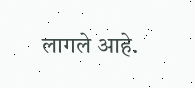लागले आहे.